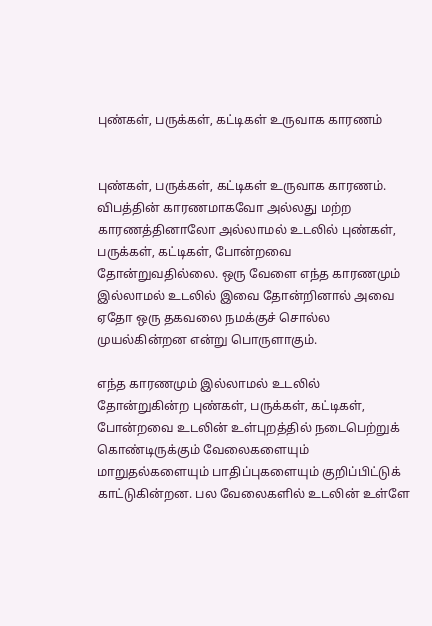புண்கள், பருக்கள், கட்டிகள் உருவாக காரணம்


புண்கள், பருக்கள், கட்டிகள் உருவாக காரணம். விபத்தின் காரணமாகவோ அல்லது மற்ற காரணத்தினாலோ அல்லாமல் உடலில் புண்கள், பருக்கள், கட்டிகள், போன்றவை தோன்றுவதில்லை. ஒரு வேளை எந்த காரணமும் இல்லாமல் உடலில் இவை தோன்றினால் அவை ஏதோ ஒரு தகவலை நமக்குச் சொல்ல முயல்கின்றன என்று பொருளாகும்.

எந்த காரணமும் இல்லாமல் உடலில் தோன்றுகின்ற புண்கள், பருக்கள், கட்டிகள், போன்றவை உடலின் உள்புறத்தில் நடைபெற்றுக் கொண்டிருக்கும் வேலைகளையும் மாறுதல்களையும் பாதிப்புகளையும் குறிப்பிட்டுக் காட்டுகின்றன. பல வேலைகளில் உடலின் உள்ளே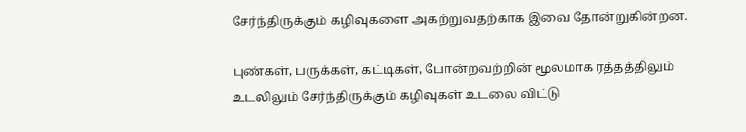சேர்ந்திருக்கும் கழிவுகளை அகற்றுவதற்காக இவை தோன்றுகின்றன.

புண்கள், பருக்கள், கட்டிகள், போன்றவற்றின் மூலமாக ரத்தத்திலும் உடலிலும் சேர்ந்திருக்கும் கழிவுகள் உடலை விட்டு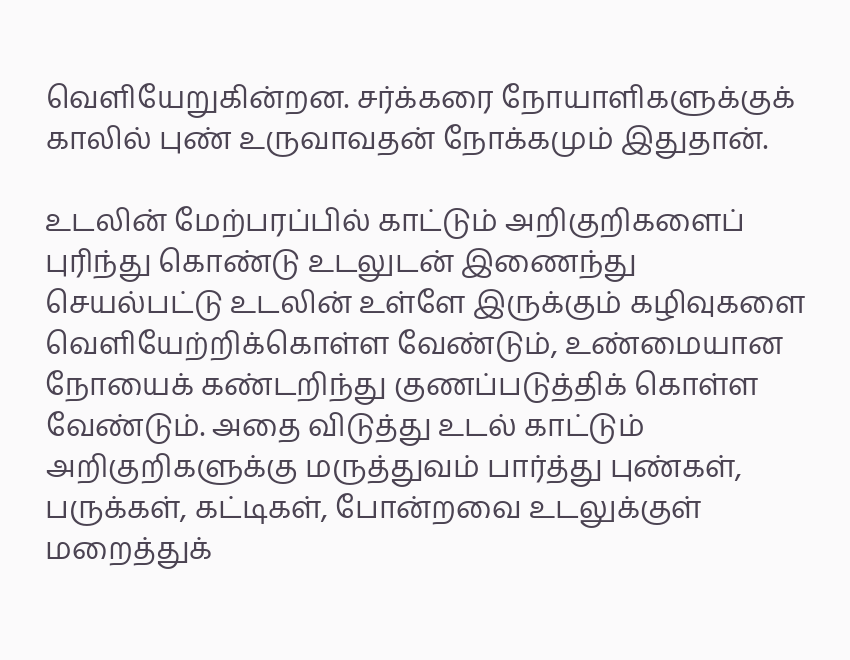வெளியேறுகின்றன. சர்க்கரை நோயாளிகளுக்குக் காலில் புண் உருவாவதன் நோக்கமும் இதுதான்.

உடலின் மேற்பரப்பில் காட்டும் அறிகுறிகளைப் புரிந்து கொண்டு உடலுடன் இணைந்து செயல்பட்டு உடலின் உள்ளே இருக்கும் கழிவுகளை வெளியேற்றிக்கொள்ள வேண்டும், உண்மையான நோயைக் கண்டறிந்து குணப்படுத்திக் கொள்ள வேண்டும். அதை விடுத்து உடல் காட்டும் அறிகுறிகளுக்கு மருத்துவம் பார்த்து புண்கள், பருக்கள், கட்டிகள், போன்றவை உடலுக்குள் மறைத்துக்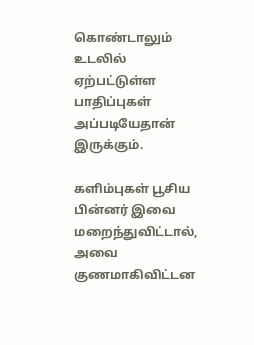கொண்டாலும் உடலில் ஏற்பட்டுள்ள பாதிப்புகள் அப்படியேதான் இருக்கும்.

களிம்புகள் பூசிய பின்னர் இவை மறைந்துவிட்டால், அவை குணமாகிவிட்டன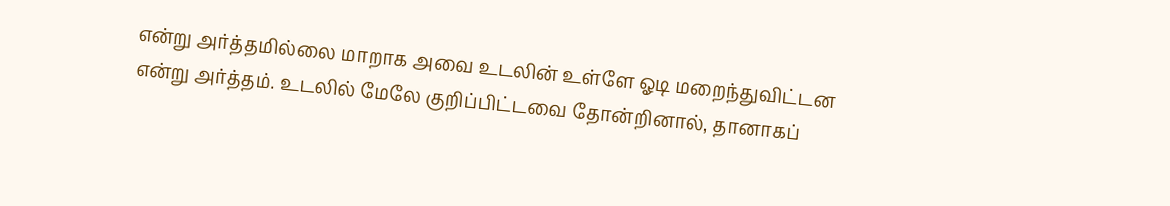என்று அர்த்தமில்லை மாறாக அவை உடலின் உள்ளே ஓடி மறைந்துவிட்டன என்று அர்த்தம். உடலில் மேலே குறிப்பிட்டவை தோன்றினால், தானாகப்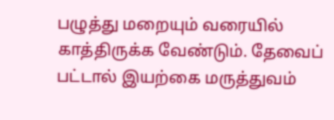பழுத்து மறையும் வரையில் காத்திருக்க வேண்டும். தேவைப் பட்டால் இயற்கை மருத்துவம்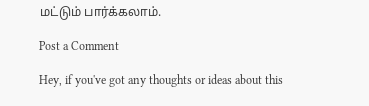மட்டும் பார்க்கலாம்.

Post a Comment

Hey, if you've got any thoughts or ideas about this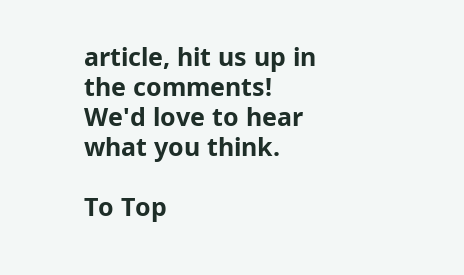article, hit us up in the comments! We'd love to hear what you think.

To Top